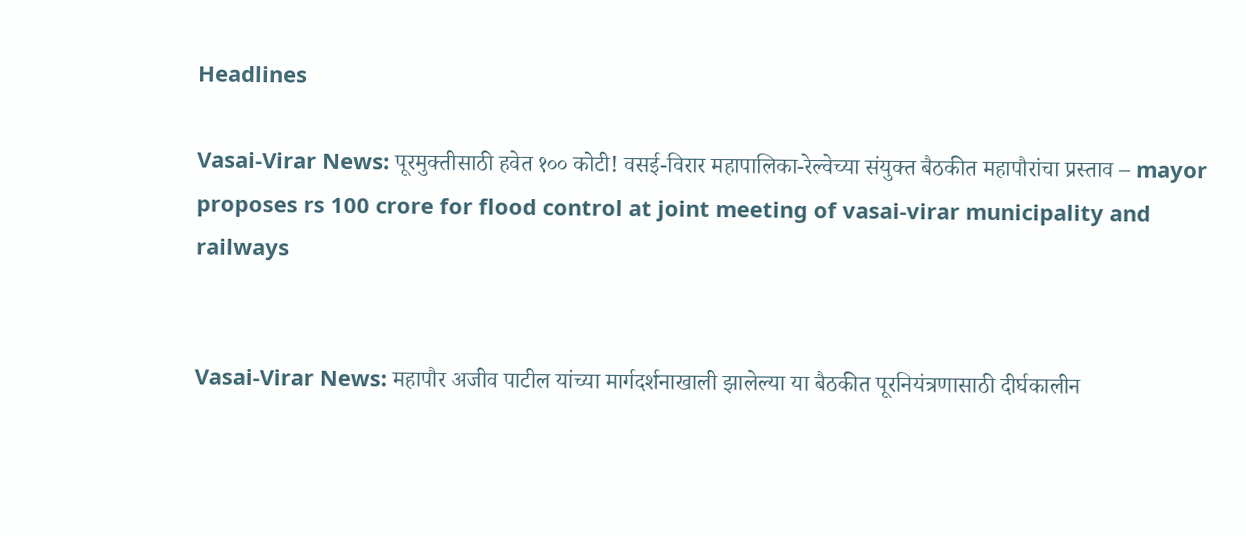Headlines

Vasai-Virar News: पूरमुक्तीसाठी हवेत १०० कोटी! वसई-विरार महापालिका-रेल्वेच्या संयुक्त बैठकीत महापौरांचा प्रस्ताव – mayor proposes rs 100 crore for flood control at joint meeting of vasai-virar municipality and railways


Vasai-Virar News: महापौर अजीव पाटील यांच्या मार्गदर्शनाखाली झालेल्या या बैठकीत पूरनियंत्रणासाठी दीर्घकालीन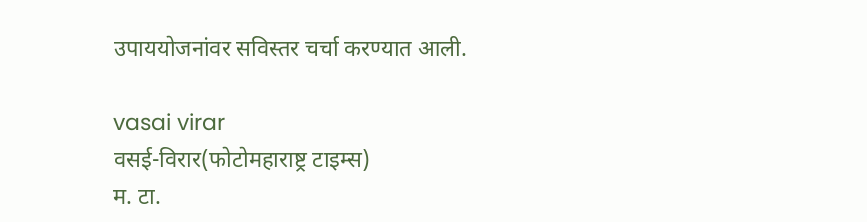उपाययोजनांवर सविस्तर चर्चा करण्यात आली.

vasai virar
वसई-विरार(फोटोमहाराष्ट्र टाइम्स)
म. टा.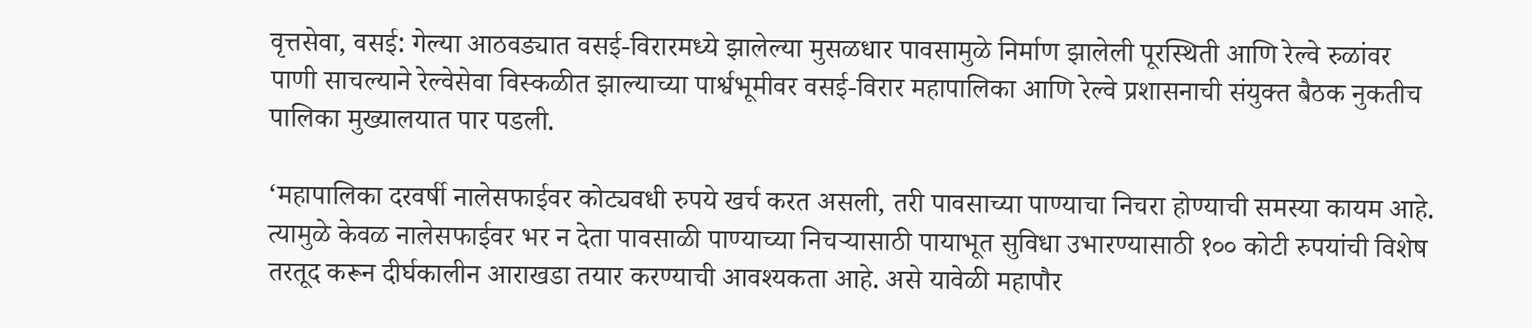वृत्तसेवा, वसई: गेल्या आठवड्यात वसई-विरारमध्ये झालेल्या मुसळधार पावसामुळे निर्माण झालेली पूरस्थिती आणि रेल्वे रुळांवर पाणी साचल्याने रेल्वेसेवा विस्कळीत झाल्याच्या पार्श्वभूमीवर वसई-विरार महापालिका आणि रेल्वे प्रशासनाची संयुक्त बैठक नुकतीच पालिका मुख्यालयात पार पडली.

‘महापालिका दरवर्षी नालेसफाईवर कोट्यवधी रुपये खर्च करत असली, तरी पावसाच्या पाण्याचा निचरा होण्याची समस्या कायम आहे. त्यामुळे केवळ नालेसफाईवर भर न देता पावसाळी पाण्याच्या निचऱ्यासाठी पायाभूत सुविधा उभारण्यासाठी १०० कोटी रुपयांची विशेष तरतूद करून दीर्घकालीन आराखडा तयार करण्याची आवश्यकता आहे. असे यावेळी महापौर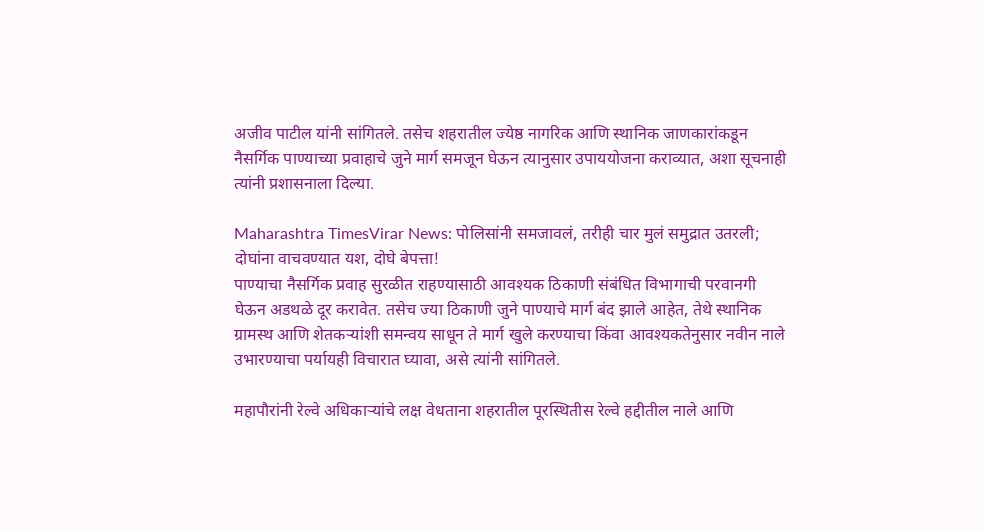अजीव पाटील यांनी सांगितले. तसेच शहरातील ज्येष्ठ नागरिक आणि स्थानिक जाणकारांकडून नैसर्गिक पाण्याच्या प्रवाहाचे जुने मार्ग समजून घेऊन त्यानुसार उपाययोजना कराव्यात, अशा सूचनाही त्यांनी प्रशासनाला दिल्या.

Maharashtra TimesVirar News: पोलिसांनी समजावलं, तरीही चार मुलं समुद्रात उतरली; दोघांना वाचवण्यात यश, दोघे बेपत्ता!
पाण्याचा नैसर्गिक प्रवाह सुरळीत राहण्यासाठी आवश्यक ठिकाणी संबंधित विभागाची परवानगी घेऊन अडथळे दूर करावेत. तसेच ज्या ठिकाणी जुने पाण्याचे मार्ग बंद झाले आहेत, तेथे स्थानिक ग्रामस्थ आणि शेतकऱ्यांशी समन्वय साधून ते मार्ग खुले करण्याचा किंवा आवश्यकतेनुसार नवीन नाले उभारण्याचा पर्यायही विचारात घ्यावा, असे त्यांनी सांगितले.

महापौरांनी रेल्वे अधिकाऱ्यांचे लक्ष वेधताना शहरातील पूरस्थितीस रेल्वे हद्दीतील नाले आणि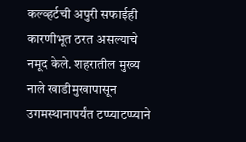कल्व्हर्टची अपुरी सफाईही कारणीभूत ठरत असल्याचे नमूद केले. शहरातील मुख्य नाले खाडीमुखापासून उगमस्थानापर्यंत टप्प्याटप्प्याने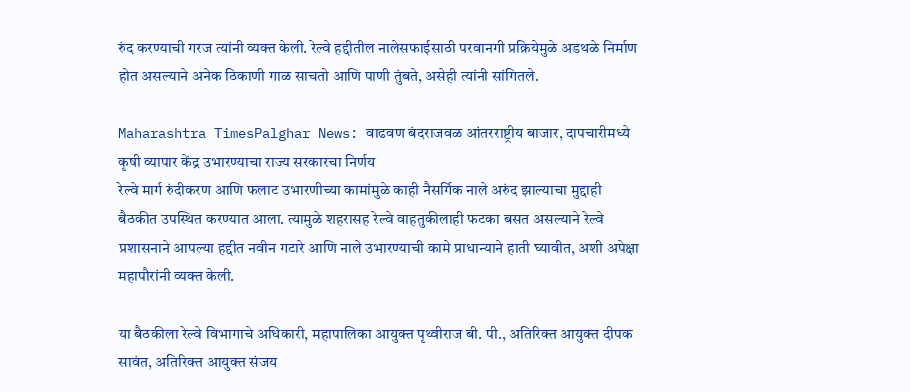रुंद करण्याची गरज त्यांनी व्यक्त केली. रेल्वे हद्दीतील नालेसफाईसाठी परवानगी प्रक्रियेमुळे अडथळे निर्माण होत असल्याने अनेक ठिकाणी गाळ साचतो आणि पाणी तुंबते, असेही त्यांनी सांगितले.

Maharashtra TimesPalghar News: वाढवण बंदराजवळ आंतरराष्ट्रीय बाजार, दापचारीमध्ये कृषी व्यापार केंद्र उभारण्याचा राज्य सरकारचा निर्णय
रेल्वे मार्ग रुंदीकरण आणि फलाट उभारणीच्या कामांमुळे काही नैसर्गिक नाले अरुंद झाल्याचा मुद्दाही बैठकीत उपस्थित करण्यात आला. त्यामुळे शहरासह रेल्वे वाहतुकीलाही फटका बसत असल्याने रेल्वे प्रशासनाने आपल्या हद्दीत नवीन गटारे आणि नाले उभारण्याची कामे प्राधान्याने हाती घ्यावीत, अशी अपेक्षा महापौरांनी व्यक्त केली.

या बैठकीला रेल्वे विभागाचे अधिकारी, महापालिका आयुक्त पृथ्वीराज बी. पी., अतिरिक्त आयुक्त दीपक सावंत, अतिरिक्त आयुक्त संजय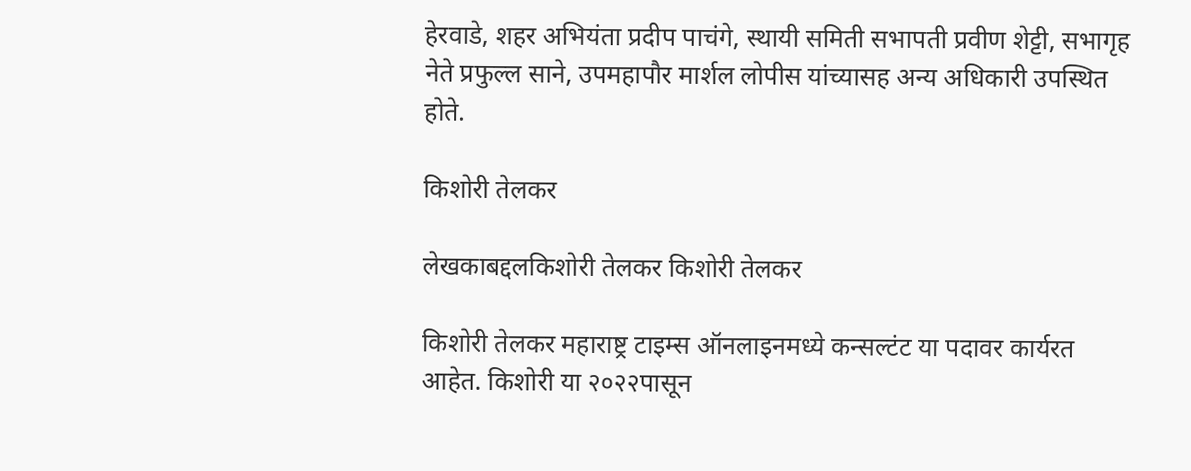हेरवाडे, शहर अभियंता प्रदीप पाचंगे, स्थायी समिती सभापती प्रवीण शेट्टी, सभागृह नेते प्रफुल्ल साने, उपमहापौर मार्शल लोपीस यांच्यासह अन्य अधिकारी उपस्थित होते.

किशोरी तेलकर

लेखकाबद्दलकिशोरी तेलकर किशोरी तेलकर

किशोरी तेलकर महाराष्ट्र टाइम्स ऑनलाइनमध्ये कन्सल्टंट या पदावर कार्यरत आहेत. किशोरी या २०२२पासून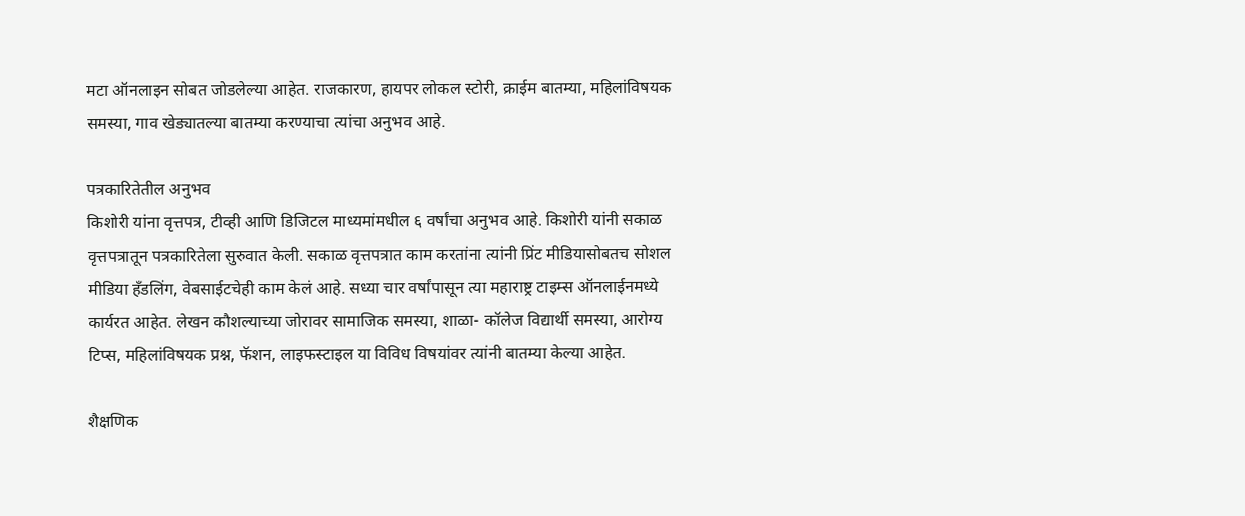मटा ऑनलाइन सोबत जोडलेल्या आहेत. राजकारण, हायपर लोकल स्टोरी, क्राईम बातम्या, महिलांविषयक समस्या, गाव खेड्यातल्या बातम्या करण्याचा त्यांचा अनुभव आहे.

पत्रकारितेतील अनुभव
किशोरी यांना वृत्तपत्र, टीव्ही आणि डिजिटल माध्यमांमधील ६ वर्षांचा अनुभव आहे. किशोरी यांनी सकाळ वृत्तपत्रातून पत्रकारितेला सुरुवात केली. सकाळ वृत्तपत्रात काम करतांना त्यांनी प्रिंट मीडियासोबतच सोशल मीडिया हॅंडलिंग, वेबसाईटचेही काम केलं आहे. सध्या चार वर्षांपासून त्या महाराष्ट्र टाइम्स ऑनलाईनमध्ये कार्यरत आहेत. लेखन कौशल्याच्या जोरावर सामाजिक समस्या, शाळा- कॉलेज विद्यार्थी समस्या, आरोग्य टिप्स, महिलांविषयक प्रश्न, फॅशन, लाइफस्टाइल या विविध विषयांवर त्यांनी बातम्या केल्या आहेत.

शैक्षणिक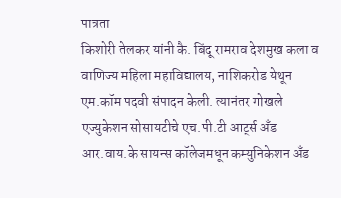पात्रता
किशोरी तेलकर यांनी कै. बिंदू रामराव देशमुख कला व वाणिज्य महिला महाविद्यालय, नाशिकरोड येथून एम.कॉम पदवी संपादन केली. त्यानंतर गोखले एज्युकेशन सोसायटीचे एच.पी.टी आर्ट्स अँड आर.वाय.के सायन्स कॉलेजमधून कम्युनिकेशन अँड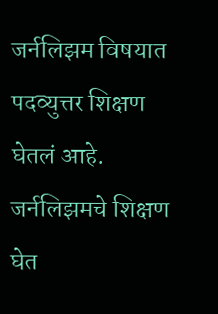जर्नलिझम विषयात पदव्युत्तर शिक्षण घेतलं आहे. जर्नलिझमचे शिक्षण घेत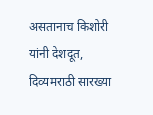असतानाच किशोरी यांनी देशदूत, दिव्यमराठी सारख्या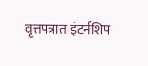वृत्तपत्रात इंटर्नशिप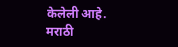केलेली आहे. मराठी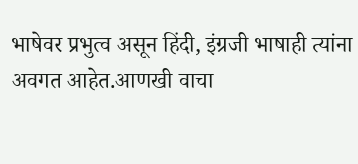भाषेवर प्रभुत्व असून हिंदी, इंग्रजी भाषाही त्यांना अवगत आहेत.आणखी वाचा